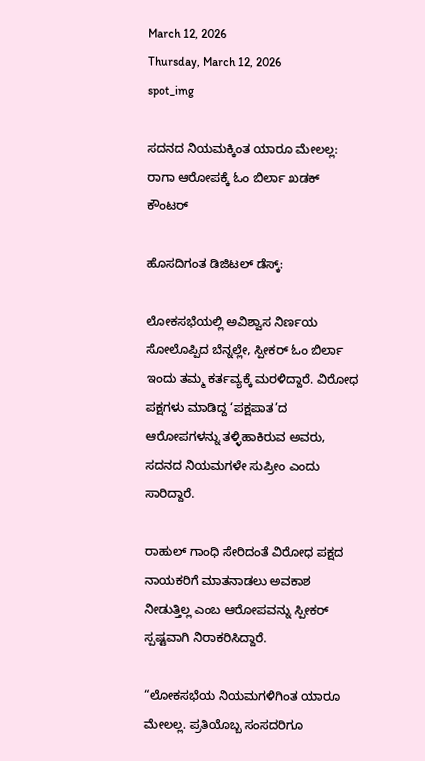March 12, 2026
Thursday, March 12, 2026
spot_img

ಸದನದ ನಿಯಮಕ್ಕಿಂತ ಯಾರೂ ಮೇಲಲ್ಲ: ರಾಗಾ ಆರೋಪಕ್ಕೆ ಓಂ ಬಿರ್ಲಾ ಖಡಕ್ ಕೌಂಟರ್

ಹೊಸದಿಗಂತ ಡಿಜಿಟಲ್ ಡೆಸ್ಕ್:

ಲೋಕಸಭೆಯಲ್ಲಿ ಅವಿಶ್ವಾಸ ನಿರ್ಣಯ ಸೋಲೊಪ್ಪಿದ ಬೆನ್ನಲ್ಲೇ, ಸ್ಪೀಕರ್ ಓಂ ಬಿರ್ಲಾ ಇಂದು ತಮ್ಮ ಕರ್ತವ್ಯಕ್ಕೆ ಮರಳಿದ್ದಾರೆ. ವಿರೋಧ ಪಕ್ಷಗಳು ಮಾಡಿದ್ದ ‘ಪಕ್ಷಪಾತ’ದ ಆರೋಪಗಳನ್ನು ತಳ್ಳಿಹಾಕಿರುವ ಅವರು, ಸದನದ ನಿಯಮಗಳೇ ಸುಪ್ರೀಂ ಎಂದು ಸಾರಿದ್ದಾರೆ.

ರಾಹುಲ್ ಗಾಂಧಿ ಸೇರಿದಂತೆ ವಿರೋಧ ಪಕ್ಷದ ನಾಯಕರಿಗೆ ಮಾತನಾಡಲು ಅವಕಾಶ ನೀಡುತ್ತಿಲ್ಲ ಎಂಬ ಆರೋಪವನ್ನು ಸ್ಪೀಕರ್ ಸ್ಪಷ್ಟವಾಗಿ ನಿರಾಕರಿಸಿದ್ದಾರೆ.

“ಲೋಕಸಭೆಯ ನಿಯಮಗಳಿಗಿಂತ ಯಾರೂ ಮೇಲಲ್ಲ. ಪ್ರತಿಯೊಬ್ಬ ಸಂಸದರಿಗೂ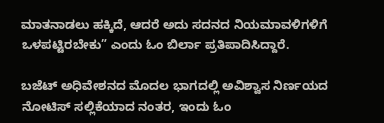ಮಾತನಾಡಲು ಹಕ್ಕಿದೆ, ಆದರೆ ಅದು ಸದನದ ನಿಯಮಾವಳಿಗಳಿಗೆ ಒಳಪಟ್ಟಿರಬೇಕು” ಎಂದು ಓಂ ಬಿರ್ಲಾ ಪ್ರತಿಪಾದಿಸಿದ್ದಾರೆ.

ಬಜೆಟ್ ಅಧಿವೇಶನದ ಮೊದಲ ಭಾಗದಲ್ಲಿ ಅವಿಶ್ವಾಸ ನಿರ್ಣಯದ ನೋಟಿಸ್ ಸಲ್ಲಿಕೆಯಾದ ನಂತರ, ಇಂದು ಓಂ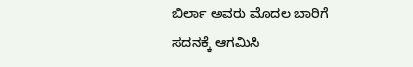ಬಿರ್ಲಾ ಅವರು ಮೊದಲ ಬಾರಿಗೆ ಸದನಕ್ಕೆ ಆಗಮಿಸಿ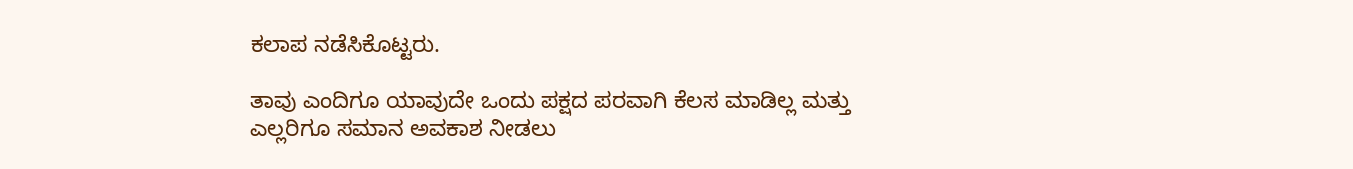ಕಲಾಪ ನಡೆಸಿಕೊಟ್ಟರು.

ತಾವು ಎಂದಿಗೂ ಯಾವುದೇ ಒಂದು ಪಕ್ಷದ ಪರವಾಗಿ ಕೆಲಸ ಮಾಡಿಲ್ಲ ಮತ್ತು ಎಲ್ಲರಿಗೂ ಸಮಾನ ಅವಕಾಶ ನೀಡಲು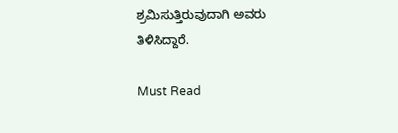ಶ್ರಮಿಸುತ್ತಿರುವುದಾಗಿ ಅವರು ತಿಳಿಸಿದ್ದಾರೆ.

Must Read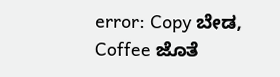error: Copy ಬೇಡ, Coffee ಜೊತೆ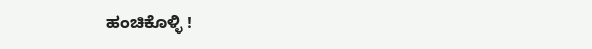ಹಂಚಿಕೊಳ್ಳಿ !